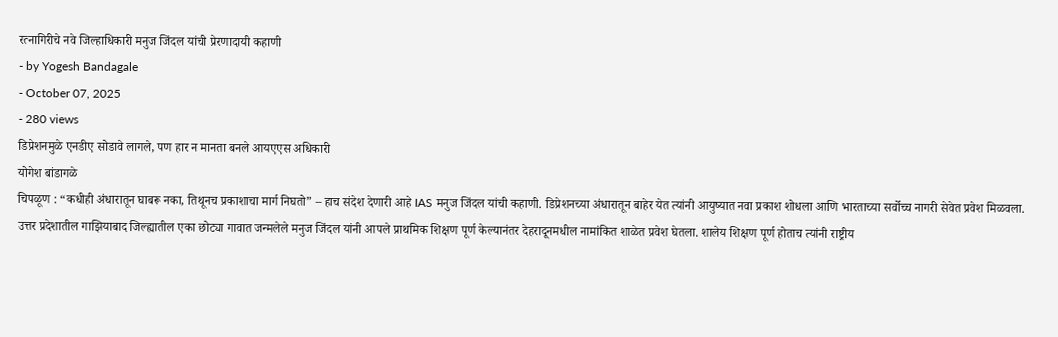रत्नागिरीचे नवे जिल्हाधिकारी मनुज जिंदल यांची प्रेरणादायी कहाणी
- by Yogesh Bandagale
- October 07, 2025
- 280 views
डिप्रेशनमुळे एनडीए सोडावे लागले, पण हार न मानता बनले आयएएस अधिकारी
योगेश बांडागळे
चिपळूण : “कधीही अंधारातून घाबरू नका, तिथूनच प्रकाशाचा मार्ग निघतो” – हाच संदेश देणारी आहे IAS मनुज जिंदल यांची कहाणी. डिप्रेशनच्या अंधारातून बाहेर येत त्यांनी आयुष्यात नवा प्रकाश शोधला आणि भारताच्या सर्वोच्च नागरी सेवेत प्रवेश मिळवला.
उत्तर प्रदेशातील गाझियाबाद जिल्ह्यातील एका छोट्या गावात जन्मलेले मनुज जिंदल यांनी आपले प्राथमिक शिक्षण पूर्ण केल्यानंतर देहरादूनमधील नामांकित शाळेत प्रवेश घेतला. शालेय शिक्षण पूर्ण होताच त्यांनी राष्ट्रीय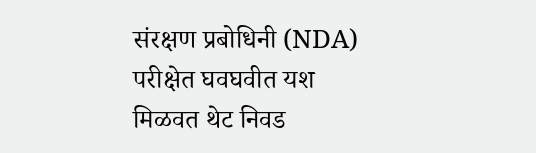संरक्षण प्रबोधिनी (NDA) परीक्षेत घवघवीत यश मिळवत थेट निवड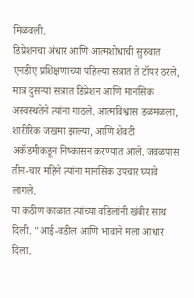मिळवली.
डिप्रेशनचा अंधार आणि आत्मशोधाची सुरुवात
एनडीए प्रशिक्षणाच्या पहिल्या सत्रात ते टॉपर ठरले, मात्र दुसऱ्या सत्रात डिप्रेशन आणि मानसिक अस्वस्थतेने त्यांना गाठले. आत्मविश्वास डळमळला, शारीरिक जखमा झाल्या, आणि शेवटी अकॅडमीकडून निष्कासन करण्यात आले. जवळपास तीन-चार महिने त्यांना मानसिक उपचार घ्यावे लागले.
या कठीण काळात त्यांच्या वडिलांनी खंबीर साथ दिली. "आई-वडील आणि भावाने मला आधार दिला.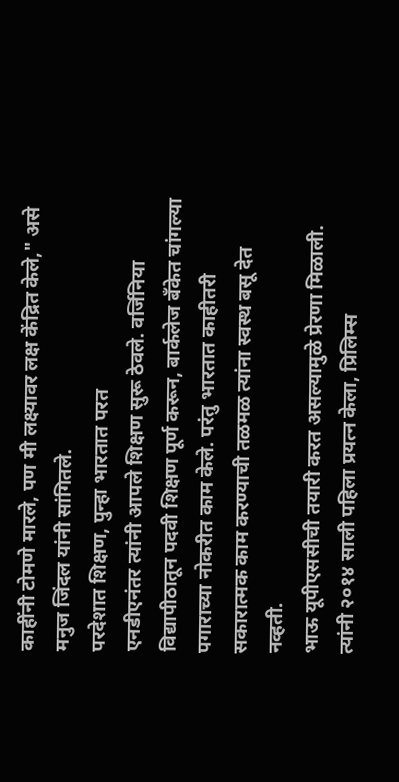काहींनी टोमणे मारले, पण मी लक्ष्यावर लक्ष केंद्रित केले," असे मनुज जिंदल यांनी सांगितले.
परदेशात शिक्षण, पुन्हा भारतात परत
एनडीएनंतर त्यांनी आपले शिक्षण सुरू ठेवले. वर्जिनिया विद्यापीठातून पदवी शिक्षण पूर्ण करून, बार्कलेज बँकेत चांगल्या पगाराच्या नोकरीत काम केले. परंतु भारतात काहीतरी सकारात्मक काम करण्याची तळमळ त्यांना स्वस्थ बसू देत नव्हती.
भाऊ यूपीएससीची तयारी करत असल्यामुळे प्रेरणा मिळाली. त्यांनी २०१४ साली पहिला प्रयत्न केला, प्रिलिम्स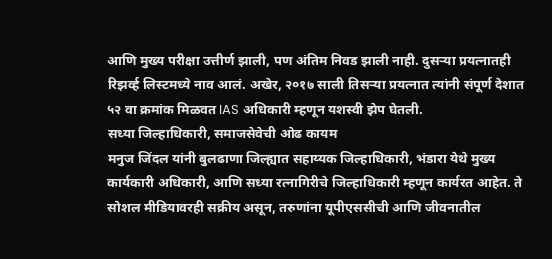आणि मुख्य परीक्षा उत्तीर्ण झाली, पण अंतिम निवड झाली नाही. दुसऱ्या प्रयत्नातही रिझर्व्ह लिस्टमध्ये नाव आलं. अखेर, २०१७ साली तिसऱ्या प्रयत्नात त्यांनी संपूर्ण देशात ५२ वा क्रमांक मिळवत IAS अधिकारी म्हणून यशस्वी झेप घेतली.
सध्या जिल्हाधिकारी, समाजसेवेची ओढ कायम
मनुज जिंदल यांनी बुलढाणा जिल्ह्यात सहाय्यक जिल्हाधिकारी, भंडारा येथे मुख्य कार्यकारी अधिकारी, आणि सध्या रत्नागिरीचे जिल्हाधिकारी म्हणून कार्यरत आहेत. ते सोशल मीडियावरही सक्रीय असून, तरुणांना यूपीएससीची आणि जीवनातील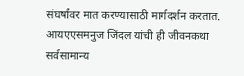संघर्षांवर मात करण्यासाठी मार्गदर्शन करतात.
आयएएसमनुज जिंदल यांची ही जीवनकथा सर्वसामान्य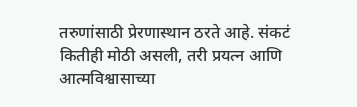तरुणांसाठी प्रेरणास्थान ठरते आहे. संकटं कितीही मोठी असली, तरी प्रयत्न आणि आत्मविश्वासाच्या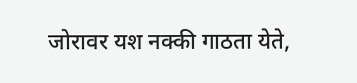जोरावर यश नक्की गाठता येते,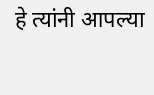हे त्यांनी आपल्या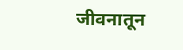जीवनातून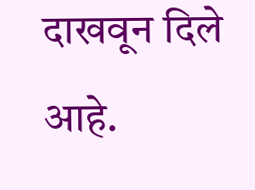दाखवून दिले आहे.